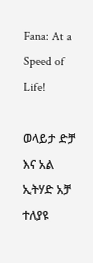Fana: At a Speed of Life!

ወላይታ ድቻ እና አል ኢትሃድ አቻ ተለያዩ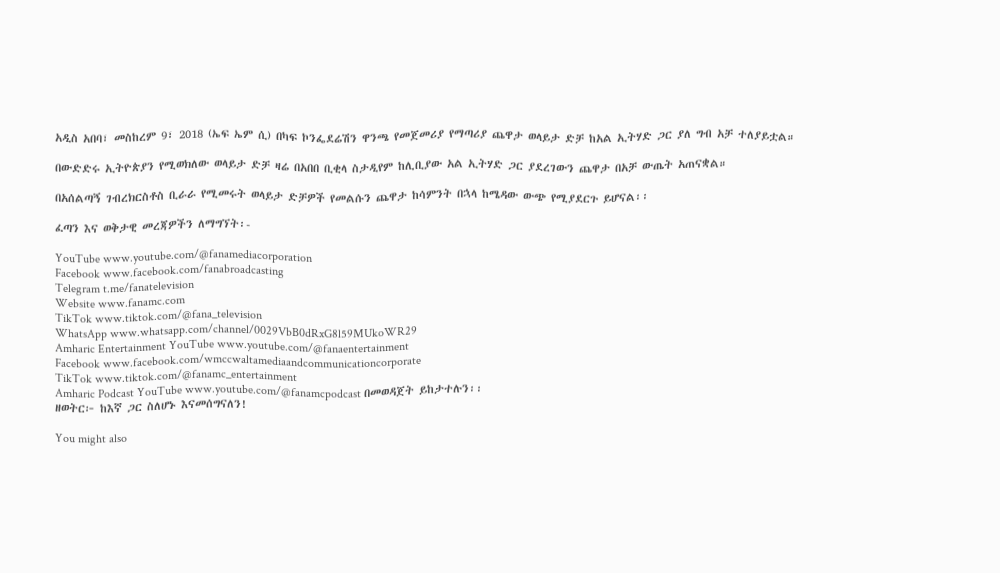አዲስ አበባ፣ መስከረም 9፣ 2018 (ኤፍ ኤም ሲ) በካፍ ኮንፌደሬሽን ዋንጫ የመጀመሪያ የማጣሪያ ጨዋታ ወላይታ ድቻ ከአል ኢትሃድ ጋር ያለ ግብ አቻ ተለያይቷል።

በውድድሩ ኢትዮጵያን የሚወክለው ወላይታ ድቻ ዛሬ በአበበ ቢቂላ ስታዲየም ከሊቢያው አል ኢትሃድ ጋር ያደረገውን ጨዋታ በአቻ ውጤት አጠናቋል።

በአሰልጣኝ ገብረክርስቶስ ቢራራ የሚመሩት ወላይታ ድቻዎች የመልሱን ጨዋታ ከሳምንት በኋላ ከሜዳው ውጭ የሚያደርጉ ይሆናል፡፡

ፈጣን እና ወቅታዊ መረጃዎችን ለማግኘት፡-

YouTube www.youtube.com/@fanamediacorporation
Facebook www.facebook.com/fanabroadcasting
Telegram t.me/fanatelevision
Website www.fanamc.com
TikTok www.tiktok.com/@fana_television
WhatsApp www.whatsapp.com/channel/0029VbB0dRxG8l59MUkoWR29
Amharic Entertainment YouTube www.youtube.com/@fanaentertainment
Facebook www.facebook.com/wmccwaltamediaandcommunicationcorporate
TikTok www.tiktok.com/@fanamc_entertainment
Amharic Podcast YouTube www.youtube.com/@fanamcpodcast በመወዳጀት ይከታተሉን፡፡
ዘወትር፦ ከእኛ ጋር ስለሆኑ እናመሰግናለን!

You might also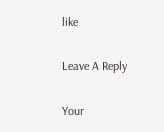like

Leave A Reply

Your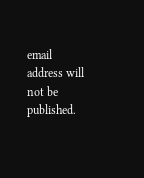email address will not be published.